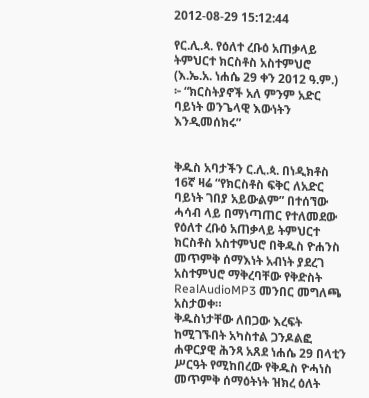2012-08-29 15:12:44

የር.ሊ.ጳ. የዕለተ ረቡዕ አጠቃላይ ትምህርተ ክርስቶስ አስተምህሮ (እ.ኤ.አ. ነሐሴ 29 ቀን 2012 ዓ.ም.) ፦ “ክርስትያኖች አለ ምንም አድር ባይነት ወንጌላዊ እውነትን እንዲመሰክሩ”


ቅዱስ አባታችን ር.ሊ.ጳ. በነዲክቶስ 16ኛ ዛሬ “የክርስቶስ ፍቅር ለአድር ባይነት ገበያ አይውልም” በተሰኘው ሓሳብ ላይ በማነጣጠር የተለመደው የዕለተ ረቡዕ አጠቃላይ ትምህርተ ክርስቶስ አስተምህሮ በቅዱስ ዮሐንስ መጥምቅ ሰማእነት አብነት ያደረገ አስተምህሮ ማቅረባቸው የቅድስት RealAudioMP3 መንበር መግለጫ አስታወቀ።
ቅዱስነታቸው ለበጋው እረፍት ከሚገኙበት አካስተል ጋንዶልፎ ሐዋርያዊ ሕንጻ አጸደ ነሐሴ 29 በላቲን ሥርዓት የሚከበረው የቅዱስ ዮሓነስ መጥምቅ ሰማዕትነት ዝክረ ዕለት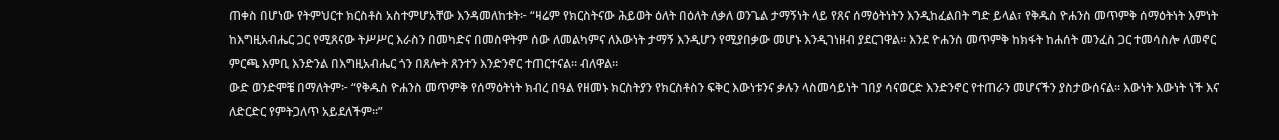ጠቀስ በሆነው የትምህርተ ክርስቶስ አስተምሆአቸው እንዳመለከቱት፦ “ዛሬም የክርስትናው ሕይወት ዕለት በዕለት ለቃለ ወንጌል ታማኝነት ላይ የጸና ሰማዕትነትን እንዲከፈልበት ግድ ይላል፣ የቅዱስ ዮሐንስ መጥምቅ ሰማዕትነት እምነት ከእግዚአብሔር ጋር የሚጸናው ትሥሥር እራስን በመካድና በመስዋትም ሰው ለመልካምና ለእውነት ታማኝ እንዲሆን የሚያበቃው መሆኑ እንዲገነዘብ ያደርገዋል። እንደ ዮሐንስ መጥምቅ ከክፋት ከሐሰት መንፈስ ጋር ተመሳስሎ ለመኖር ምርጫ እምቢ እንድንል በእግዚአብሔር ጎን በጸሎት ጸንተን እንድንኖር ተጠርተናል። ብለዋል።
ውድ ወንድሞቼ በማለትም፦ “የቅዱስ ዮሐንስ መጥምቅ የሰማዕትነት ክብረ በዓል የዘመኑ ክርስትያን የክርስቶስን ፍቅር እውነቱንና ቃሉን ላስመሳይነት ገበያ ሳናወርድ እንድንኖር የተጠራን መሆናችን ያስታውሰናል። እውነት እውነት ነች እና ለድርድር የምትጋለጥ አይደለችም።”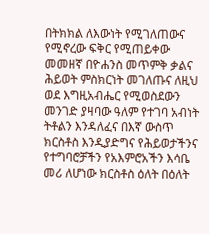በትክክል ለእውነት የሚገለጠውና የሚኖረው ፍቅር የሚጠይቀው መመዘኛ በዮሐንስ መጥምቅ ቃልና ሕይወት ምስክርነት መገለጡና ለዚህ ወደ እግዚአብሔር የሚወስደውን መንገድ ያዛባው ዓለም የተገባ አብነት ትቶልን እንዳለፈና በእኛ ውስጥ ክርስቶስ እንዲያድግና የሕይወታችንና የተግባሮቻችን የአእምሮአችን እሳቤ መሪ ለሆነው ክርስቶስ ዕለት በዕለት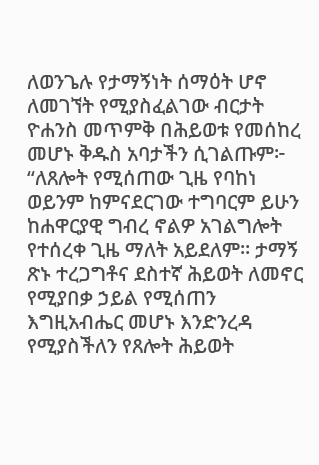ለወንጌሉ የታማኝነት ሰማዕት ሆኖ ለመገኘት የሚያስፈልገው ብርታት ዮሐንስ መጥምቅ በሕይወቱ የመሰከረ መሆኑ ቅዱስ አባታችን ሲገልጡም፦ “ለጸሎት የሚሰጠው ጊዜ የባከነ ወይንም ከምናደርገው ተግባርም ይሁን ከሐዋርያዊ ግብረ ኖልዎ አገልግሎት የተሰረቀ ጊዜ ማለት አይደለም። ታማኝ ጽኑ ተረጋግቶና ደስተኛ ሕይወት ለመኖር የሚያበቃ ኃይል የሚሰጠን እግዚአብሔር መሆኑ እንድንረዳ የሚያስችለን የጸሎት ሕይወት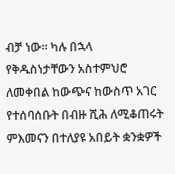ብቻ ነው። ካሉ በኋላ የቅዱስነታቸውን አስተምህሮ ለመቀበል ከውጭና ከውስጥ አገር የተሰባሰቡት በብዙ ሺሕ ለሚቆጠሩት ምእመናን በተለያዩ አበይት ቋንቋዎች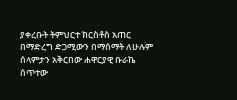ያቀረቡት ትምህርተ ክርስቶስ አጠር በማድረግ ድጋሚውን በማሰማት ለሁሉም ሰላምታን አቅርበው ሐዋርያዊ ቡራኬ ሰጥተው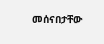መሰናበታቸው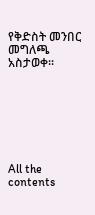የቅድስት መንበር መግለጫ አስታወቀ።







All the contents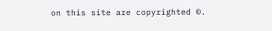on this site are copyrighted ©.